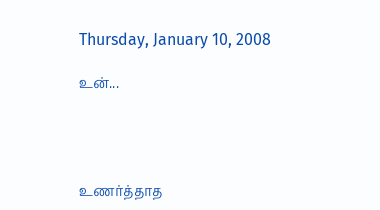Thursday, January 10, 2008

உன்...




உணர்த்தாத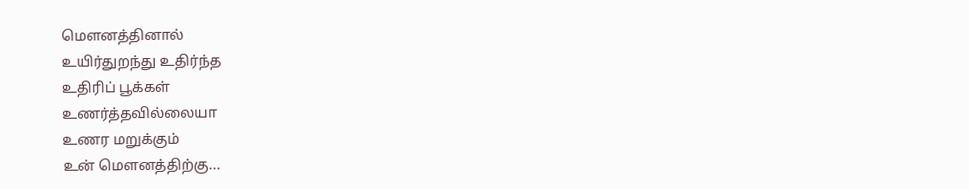மௌனத்தினால்
உயிர்துறந்து உதிர்ந்த
உதிரிப் பூக்கள்
உணர்த்தவில்லையா
உணர மறுக்கும்
உன் மௌனத்திற்கு...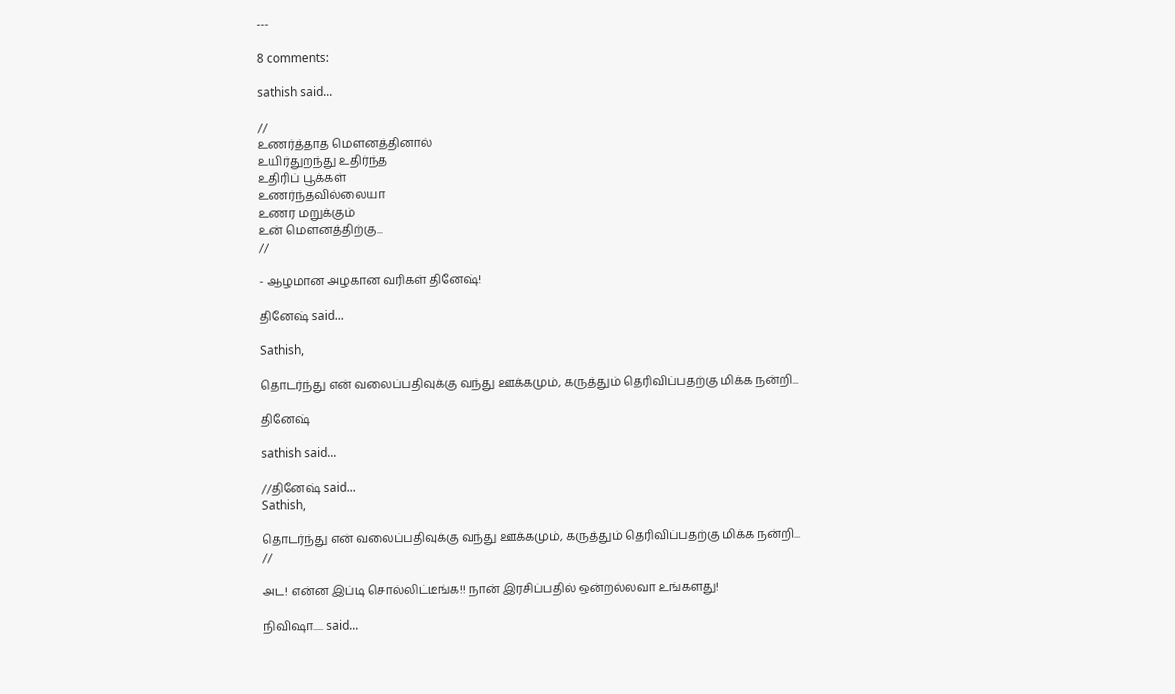---

8 comments:

sathish said...

//
உணர்த்தாத மௌனத்தினால்
உயிர்துறந்து உதிர்ந்த
உதிரிப் பூக்கள்
உணர்ந்தவில்லையா
உணர மறுக்கும்
உன் மௌனத்திற்கு...
//

- ஆழமான அழகான வரிகள் தினேஷ்!

தினேஷ் said...

Sathish,

தொடர்ந்து என் வலைப்பதிவுக்கு வந்து ஊக்கமும், கருத்தும் தெரிவிப்பதற்கு மிக்க நன்றி...

தினேஷ்

sathish said...

//தினேஷ் said...
Sathish,

தொடர்ந்து என் வலைப்பதிவுக்கு வந்து ஊக்கமும், கருத்தும் தெரிவிப்பதற்கு மிக்க நன்றி...
//

அட! என்ன இப்டி சொல்லிட்டீங்க!! நான் இரசிப்பதில் ஒன்றல்லவா உங்களது!

நிவிஷா..... said...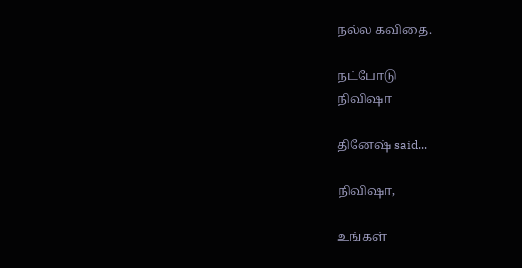நல்ல கவிதை.

நட்போடு
நிவிஷா

தினேஷ் said...

நிவிஷா,

உங்கள்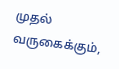முதல் வருகைக்கும்,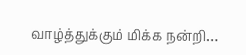வாழ்த்துக்கும் மிக்க நன்றி…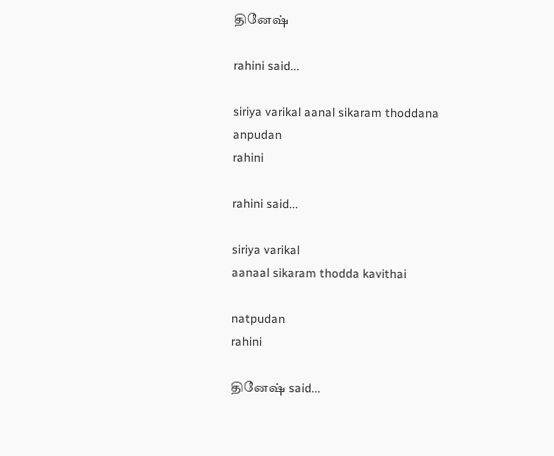தினேஷ்

rahini said...

siriya varikal aanal sikaram thoddana
anpudan
rahini

rahini said...

siriya varikal
aanaal sikaram thodda kavithai

natpudan
rahini

தினேஷ் said...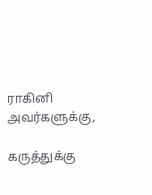ராகினி அவர்களுக்கு,

கருத்துக்கு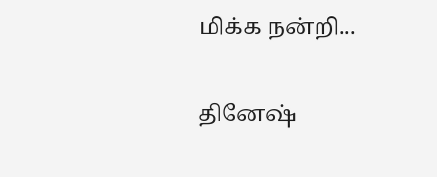மிக்க நன்றி...

தினேஷ்